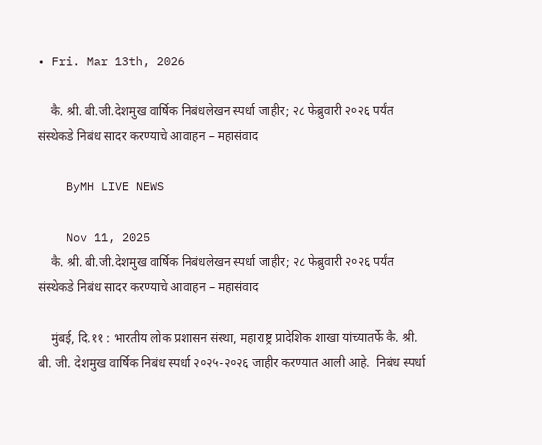• Fri. Mar 13th, 2026

    कै. श्री. बी.जी.देशमुख वार्षिक निबंधलेखन स्पर्धा जाहीर; २८ फेब्रुवारी २०२६ पर्यंत संस्थेकडे निबंध सादर करण्याचे आवाहन – महासंवाद

    ByMH LIVE NEWS

    Nov 11, 2025
    कै. श्री. बी.जी.देशमुख वार्षिक निबंधलेखन स्पर्धा जाहीर; २८ फेब्रुवारी २०२६ पर्यंत संस्थेकडे निबंध सादर करण्याचे आवाहन – महासंवाद

    मुंबई, दि.११ : भारतीय लोक प्रशासन संस्था, महाराष्ट्र प्रादेशिक शाखा यांच्यातर्फे कै. श्री. बी. जी. देशमुख वार्षिक निबंध स्पर्धा २०२५-२०२६ जाहीर करण्यात आली आहे.  निबंध स्पर्धा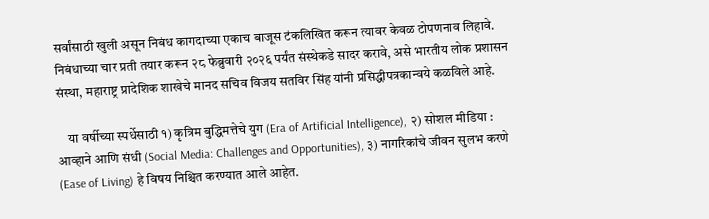सर्वांसाठी खुली असून निबंध कागदाच्या एकाच बाजूस टंकलिखित करून त्यावर केवळ टोपणनाव लिहावे. निबंधाच्या चार प्रती तयार करून २८ फेब्रुवारी २०२६ पर्यंत संस्थेकडे सादर करावे, असे भारतीय लोक प्रशासन संस्था, महाराष्ट्र प्रादेशिक शाखेचे मानद सचिव विजय सतविर सिंह यांनी प्रसिद्धीपत्रकान्वये कळविले आहे.

    या वर्षीच्या स्पर्धेसाठी १) कृत्रिम बुद्धिमत्तेचे युग (Era of Artificial Intelligence), २) सोशल मीडिया : आव्हाने आणि संधी (Social Media: Challenges and Opportunities), ३) नागरिकांचे जीवन सुलभ करणे (Ease of Living) हे विषय निश्चित करण्यात आले आहेत.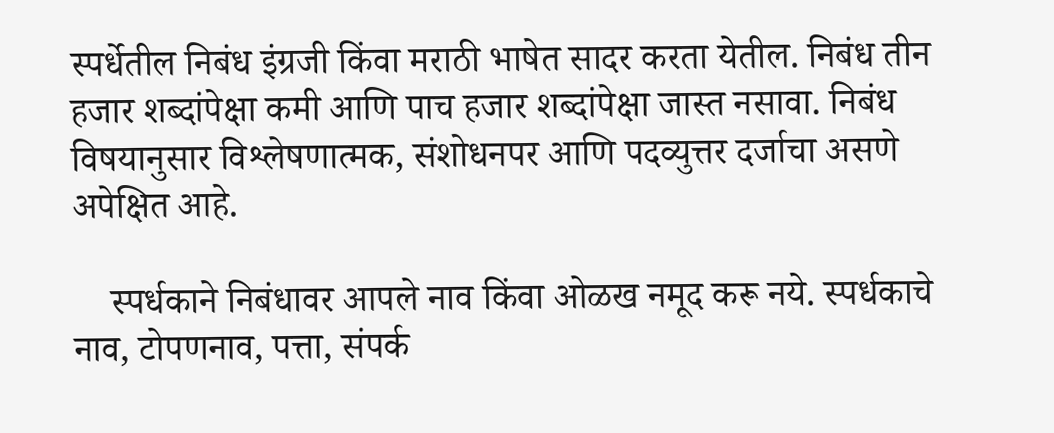स्पर्धेतील निबंध इंग्रजी किंवा मराठी भाषेत सादर करता येतील. निबंध तीन हजार शब्दांपेक्षा कमी आणि पाच हजार शब्दांपेक्षा जास्त नसावा. निबंध विषयानुसार विश्लेषणात्मक, संशोधनपर आणि पदव्युत्तर दर्जाचा असणे अपेक्षित आहे.

    स्पर्धकाने निबंधावर आपले नाव किंवा ओळख नमूद करू नये. स्पर्धकाचे नाव, टोपणनाव, पत्ता, संपर्क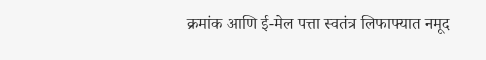क्रमांक आणि ई-मेल पत्ता स्वतंत्र लिफाफ्यात नमूद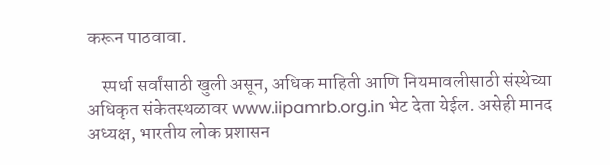करून पाठवावा.

    स्पर्धा सर्वांसाठी खुली असून, अधिक माहिती आणि नियमावलीसाठी संस्थेच्या अधिकृत संकेतस्थळावर www.iipamrb.org.in भेट देता येईल. असेही मानद अध्यक्ष, भारतीय लोक प्रशासन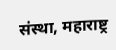संस्था, महाराष्ट्र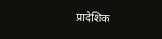प्रादेशिक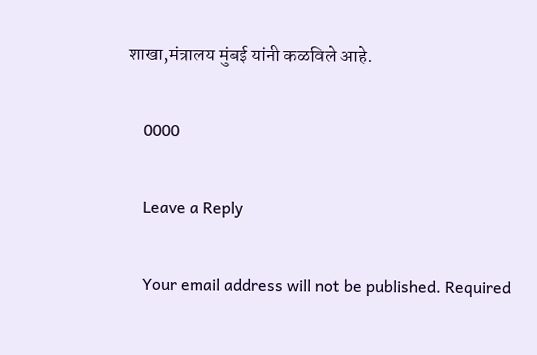शाखा,मंत्रालय मुंबई यांनी कळविले आहे.

    0000

    Leave a Reply

    Your email address will not be published. Required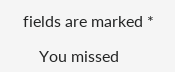fields are marked *

    You missed